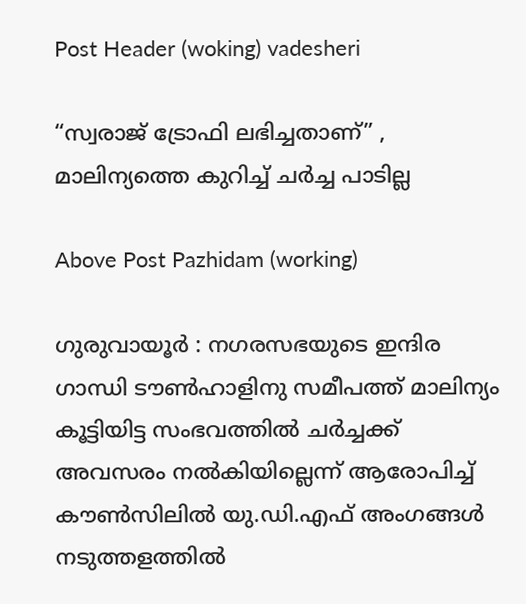Post Header (woking) vadesheri

“സ്വരാജ് ട്രോഫി ലഭിച്ചതാണ്” , മാലിന്യത്തെ കുറിച്ച് ചർച്ച പാടില്ല

Above Post Pazhidam (working)

ഗുരുവായൂർ : നഗരസഭയുടെ ഇന്ദിര ഗാന്ധി ടൗൺഹാളിനു സമീപത്ത് മാലിന്യം കൂട്ടിയിട്ട സംഭവത്തിൽ ചർച്ചക്ക് അവസരം നൽകിയില്ലെന്ന് ആരോപിച്ച് കൗൺസിലിൽ യു.ഡി.എഫ് അംഗങ്ങൾ നടുത്തളത്തിൽ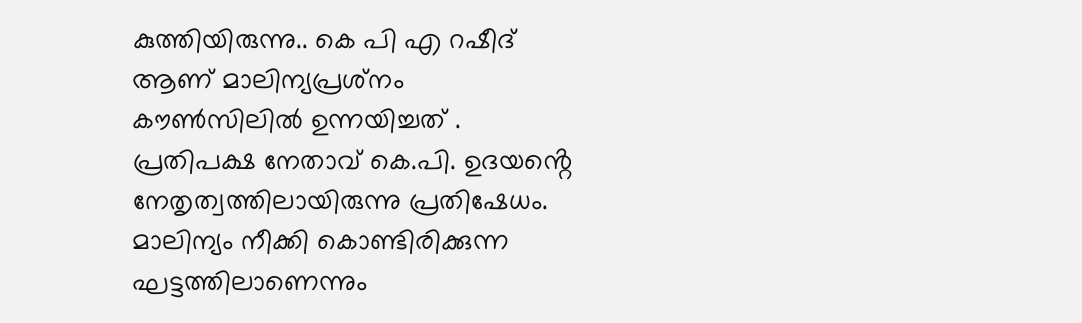കുത്തിയിരുന്നു.. കെ പി എ റഷീദ് ആണ് മാലിന്യപ്രശ്‌നം കൗൺസിലിൽ ഉന്നയിച്ചത് . പ്രതിപക്ഷ നേതാവ് കെ.പി. ഉദയൻ്റെ നേതൃത്വത്തിലായിരുന്നു പ്രതിഷേധം. മാലിന്യം നീക്കി കൊണ്ടിരിക്കുന്ന ഘട്ടത്തിലാണെന്നും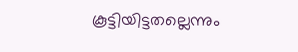കൂട്ടിയിട്ടതല്ലെന്നും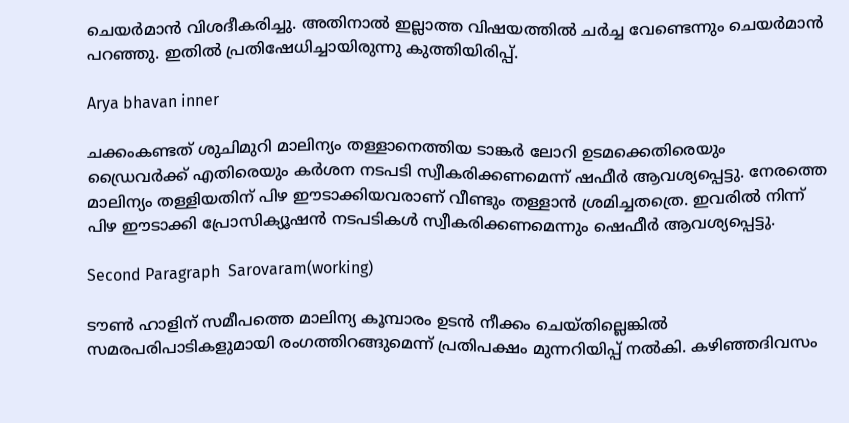ചെയർമാൻ വിശദീകരിച്ചു. അതിനാൽ ഇല്ലാത്ത വിഷയത്തിൽ ചർച്ച വേണ്ടെന്നും ചെയർമാൻ പറഞ്ഞു. ഇതിൽ പ്രതിഷേധിച്ചായിരുന്നു കുത്തിയിരിപ്പ്.

Arya bhavan inner

ചക്കംകണ്ടത് ശുചിമുറി മാലിന്യം തള്ളാനെത്തിയ ടാങ്കർ ലോറി ഉടമക്കെതിരെയും ഡ്രൈവർക്ക് എതിരെയും കർശന നടപടി സ്വീകരിക്കണമെന്ന് ഷഫീർ ആവശ്യപ്പെട്ടു. നേരത്തെ മാലിന്യം തള്ളിയതിന് പിഴ ഈടാക്കിയവരാണ് വീണ്ടും തള്ളാൻ ശ്രമിച്ചതത്രെ. ഇവരിൽ നിന്ന് പിഴ ഈടാക്കി പ്രോസിക്യൂഷൻ നടപടികൾ സ്വീകരിക്കണമെന്നും ഷെഫീർ ആവശ്യപ്പെട്ടു.

Second Paragraph  Sarovaram(working)

ടൗൺ ഹാളിന് സമീപത്തെ മാലിന്യ കൂമ്പാരം ഉടൻ നീക്കം ചെയ്തില്ലെങ്കിൽ സമരപരിപാടികളുമായി രംഗത്തിറങ്ങുമെന്ന് പ്രതിപക്ഷം മുന്നറിയിപ്പ് നൽകി. കഴിഞ്ഞദിവസം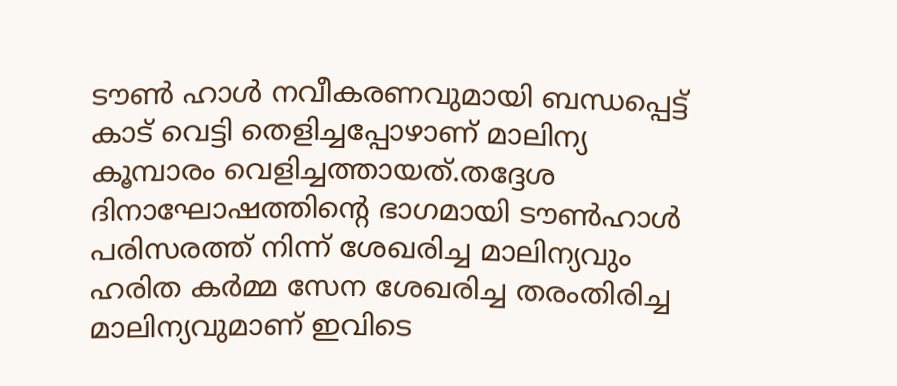ടൗൺ ഹാൾ നവീകരണവുമായി ബന്ധപ്പെട്ട് കാട് വെട്ടി തെളിച്ചപ്പോഴാണ് മാലിന്യ കൂമ്പാരം വെളിച്ചത്തായത്.തദ്ദേശ ദിനാഘോഷത്തിന്റെ ഭാഗമായി ടൗൺഹാൾ പരിസരത്ത് നിന്ന് ശേഖരിച്ച മാലിന്യവും ഹരിത കർമ്മ സേന ശേഖരിച്ച തരംതിരിച്ച മാലിന്യവുമാണ് ഇവിടെ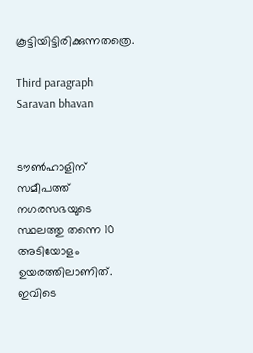കൂട്ടിയിട്ടിരിക്കുന്നതത്രെ.

Third paragraph Saravan bhavan


ടൗൺഹാളിന് സമീപത്ത് നഗരസഭയുടെ സ്ഥലത്തു തന്നെ 10 അടിയോളം ഉയരത്തിലാണിത്. ഇവിടെ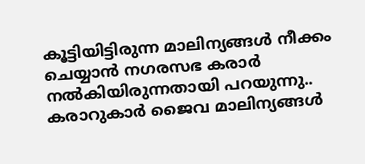കൂട്ടിയിട്ടിരുന്ന മാലിന്യങ്ങൾ നീക്കം ചെയ്യാൻ നഗരസഭ കരാർ നൽകിയിരുന്നതായി പറയുന്നു.. കരാറുകാർ ജൈവ മാലിന്യങ്ങൾ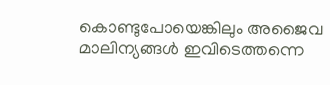കൊണ്ടുപോയെങ്കിലും അജൈവ മാലിന്യങ്ങൾ ഇവിടെത്തന്നെ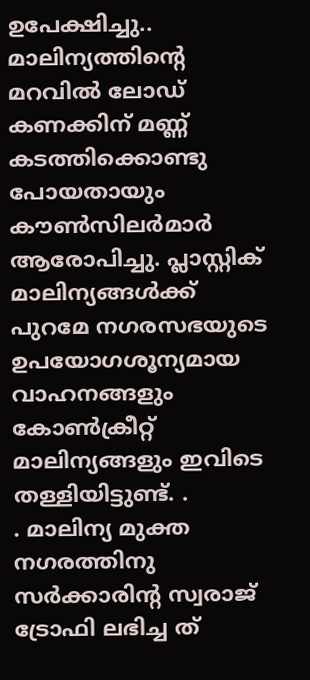ഉപേക്ഷിച്ചു.. മാലിന്യത്തിന്റെ മറവിൽ ലോഡ് കണക്കിന് മണ്ണ് കടത്തിക്കൊണ്ടു പോയതായും കൗൺസിലർമാർ ആരോപിച്ചു. പ്ലാസ്റ്റിക് മാലിന്യങ്ങൾക്ക് പുറമേ നഗരസഭയുടെ ഉപയോഗശൂന്യമായ വാഹനങ്ങളും കോൺക്രീറ്റ് മാലിന്യങ്ങളും ഇവിടെ തള്ളിയിട്ടുണ്ട്. .
. മാലിന്യ മുക്ത നഗരത്തിനു സർക്കാരിന്റ സ്വരാജ് ട്രോഫി ലഭിച്ച ത്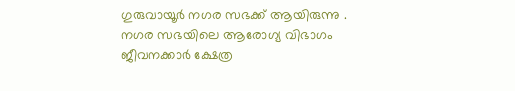ഗുരുവായൂർ നഗര സഭക്ക് ആയിരുന്നു . നഗര സഭയിലെ ആരോഗ്യ വിഭാഗം ജീവനക്കാർ ക്ഷേത്ര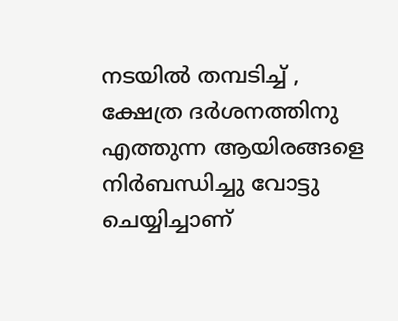നടയിൽ തമ്പടിച്ച്‌ , ക്ഷേത്ര ദർശനത്തിനു എത്തുന്ന ആയിരങ്ങളെ നിർബന്ധിച്ചു വോട്ടു ചെയ്യിച്ചാണ്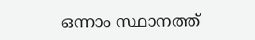ഒന്നാം സ്ഥാനത്ത്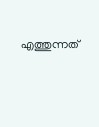എത്തുന്നത്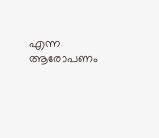എന്ന ആരോപണം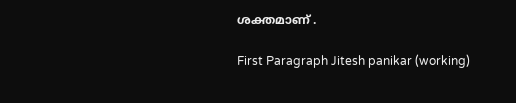ശക്തമാണ് .

First Paragraph Jitesh panikar (working)